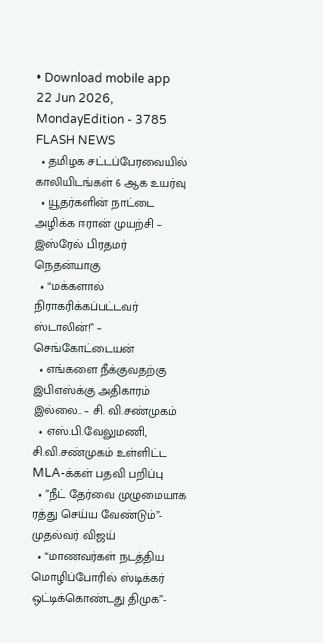• Download mobile app
22 Jun 2026, MondayEdition - 3785
FLASH NEWS
  • தமிழக சட்டப்பேரவையில் காலியிடங்கள் 6 ஆக உயர்வு
  • யூதர்களின் நாட்டை அழிக்க ஈரான் முயற்சி – இஸ்ரேல் பிரதமர் நெதன்யாகு
  • “மக்களால் நிராகரிக்கப்பட்டவர் ஸ்டாலின்!” – செங்கோட்டையன்
  • எங்களை நீக்குவதற்கு இபிஎஸ்க்கு அதிகாரம் இல்லை.. – சி. வி.சண்முகம்
  • எஸ்.பி.வேலுமணி, சி.வி.சண்முகம் உள்ளிட்ட MLA-க்கள் பதவி பறிப்பு
  • ”நீட் தேர்வை முழுமையாக ரத்து செய்ய வேண்டும்”- முதல்வர் விஜய்
  • “மாணவர்கள் நடத்திய மொழிப்போரில் ஸ்டிக்கர் ஒட்டிக்கொண்டது திமுக”-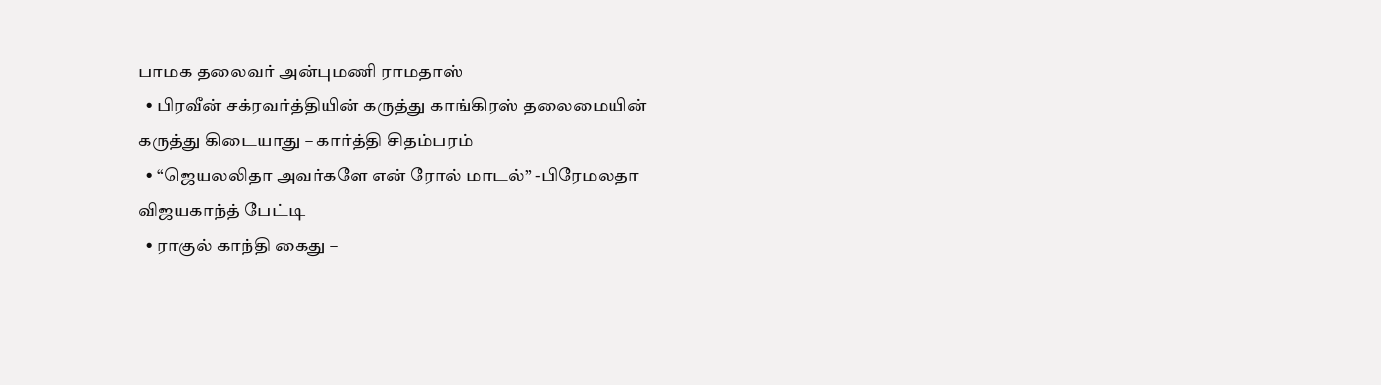பாமக தலைவர் அன்புமணி ராமதாஸ்
  • பிரவீன் சக்ரவர்த்தியின் கருத்து காங்கிரஸ் தலைமையின் கருத்து கிடையாது – கார்த்தி சிதம்பரம்
  • “ஜெயலலிதா அவர்களே என் ரோல் மாடல்” -பிரேமலதா விஜயகாந்த் பேட்டி
  • ராகுல் காந்தி கைது –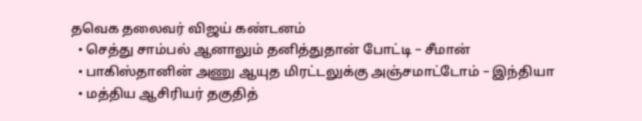தவெக தலைவர் விஜய் கண்டனம்
  • செத்து சாம்பல் ஆனாலும் தனித்துதான் போட்டி – சீமான்
  • பாகிஸ்தானின் அணு ஆயுத மிரட்டலுக்கு அஞ்சமாட்டோம் – இந்தியா
  • மத்திய ஆசிரியர் தகுதித்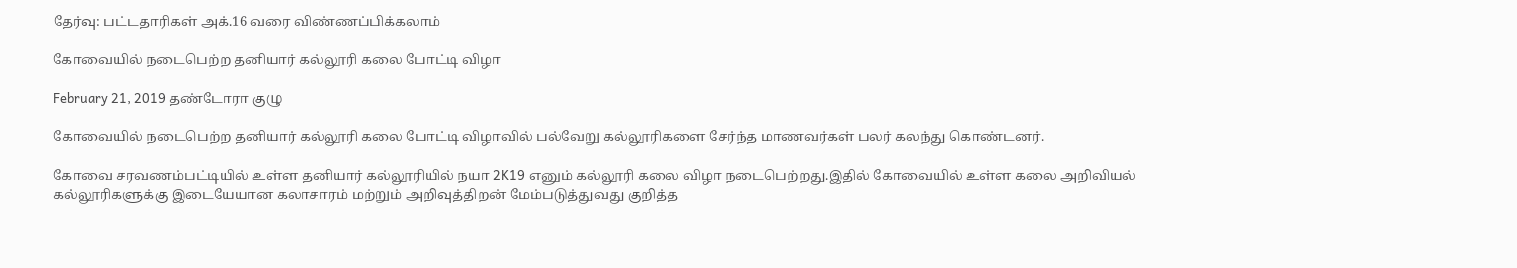தேர்வு: பட்டதாரிகள் அக்.16 வரை விண்ணப்பிக்கலாம்

கோவையில் நடைபெற்ற தனியார் கல்லூரி கலை போட்டி விழா

February 21, 2019 தண்டோரா குழு

கோவையில் நடைபெற்ற தனியார் கல்லூரி கலை போட்டி விழாவில் பல்வேறு கல்லூரிகளை சேர்ந்த மாணவர்கள் பலர் கலந்து கொண்டனர்.

கோவை சரவணம்பட்டியில் உள்ள தனியார் கல்லூரியில் நயா 2K19 எனும் கல்லூரி கலை விழா நடைபெற்றது.இதில் கோவையில் உள்ள கலை அறிவியல் கல்லூரிகளுக்கு இடையேயான கலாசாரம் மற்றும் அறிவுத்திறன் மேம்படுத்துவது குறித்த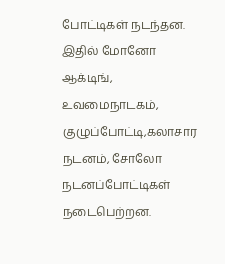போட்டிகள் நடந்தன. இதில் மோனோ ஆக்டிங், உவமைநாடகம், குழுப்போட்டி,கலாசார நடனம், சோலோ நடனப்போட்டிகள் நடைபெற்றன.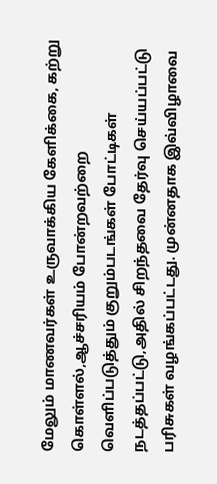மேலும் மாணவர்கள் உருவாக்கிய கேளிக்கை, கற்று கொள்ளல்,ஆச்சரியம் போன்றவற்றை வெளிப்படுத்தும் குறும்படங்கள் போட்டிகள் நடத்தப்பட்டு,அதில் சிறந்தவை தேர்வு செய்யப்பட்டு பரிசுகள் வழங்கப்பட்டது. முன்னதாக இவ்விழாவை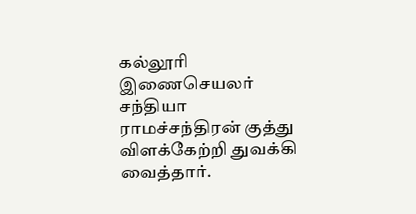கல்லூரி இணைசெயலர் சந்தியா ராமச்சந்திரன் குத்து விளக்கேற்றி துவக்கி வைத்தார்.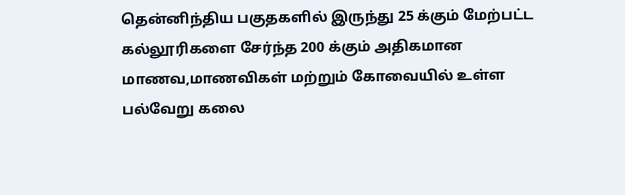தென்னிந்திய பகுதகளில் இருந்து 25 க்கும் மேற்பட்ட கல்லூரிகளை சேர்ந்த 200 க்கும் அதிகமான மாணவ,மாணவிகள் மற்றும் கோவையில் உள்ள பல்வேறு கலை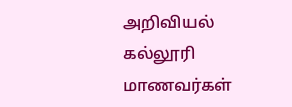அறிவியல் கல்லூரி மாணவர்கள்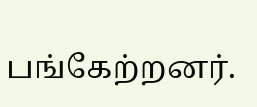பங்கேற்றனர்.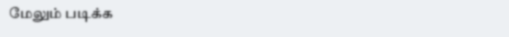மேலும் படிக்க